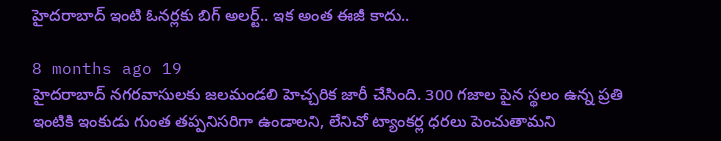హైదరాబాద్ ఇంటి ఓనర్లకు బిగ్ అలర్ట్.. ఇక అంత ఈజీ కాదు..

8 months ago 19
హైదరాబాద్ నగరవాసులకు జలమండలి హెచ్చరిక జారీ చేసింది. 300 గజాల పైన స్థలం ఉన్న ప్రతి ఇంటికి ఇంకుడు గుంత తప్పనిసరిగా ఉండాలని, లేనిచో ట్యాంకర్ల ధరలు పెంచుతామని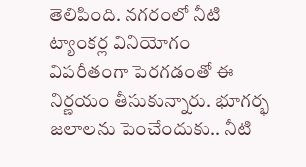తెలిపింది. నగరంలో నీటి ట్యాంకర్ల వినియోగం విపరీతంగా పెరగడంతో ఈ నిర్ణయం తీసుకున్నారు. భూగర్భ జలాలను పెంచేందుకు.. నీటి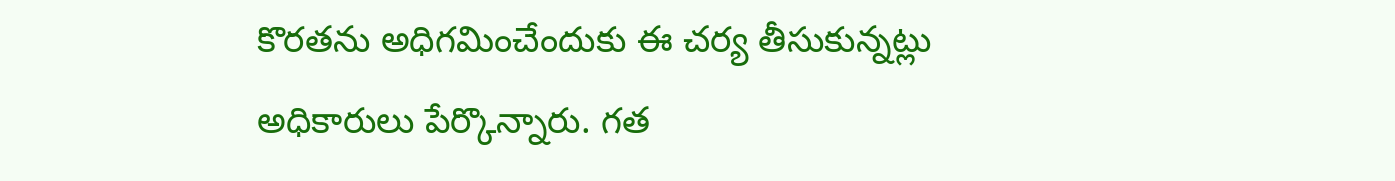కొరతను అధిగమించేందుకు ఈ చర్య తీసుకున్నట్లు అధికారులు పేర్కొన్నారు. గత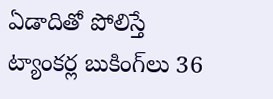ఏడాదితో పోలిస్తే ట్యాంకర్ల బుకింగ్‌లు 36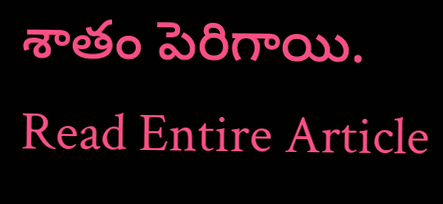శాతం పెరిగాయి.
Read Entire Article